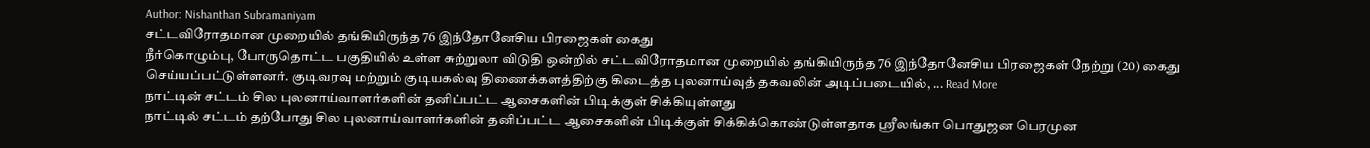Author: Nishanthan Subramaniyam
சட்டவிரோதமான முறையில் தங்கியிருந்த 76 இந்தோனேசிய பிரஜைகள் கைது
நீர்கொழும்பு, போருதொட்ட பகுதியில் உள்ள சுற்றுலா விடுதி ஒன்றில் சட்டவிரோதமான முறையில் தங்கியிருந்த 76 இந்தோனேசிய பிரஜைகள் நேற்று (20) கைது செய்யப்பட்டுள்ளனர். குடிவரவு மற்றும் குடியகல்வு திணைக்களத்திற்கு கிடைத்த புலனாய்வுத் தகவலின் அடிப்படையில், ... Read More
நாட்டின் சட்டம் சில புலனாய்வாளர்களின் தனிப்பட்ட ஆசைகளின் பிடிக்குள் சிக்கியுள்ளது
நாட்டில் சட்டம் தற்போது சில புலனாய்வாளர்களின் தனிப்பட்ட ஆசைகளின் பிடிக்குள் சிக்கிக்கொண்டுள்ளதாக ஸ்ரீலங்கா பொதுஜன பெரமுன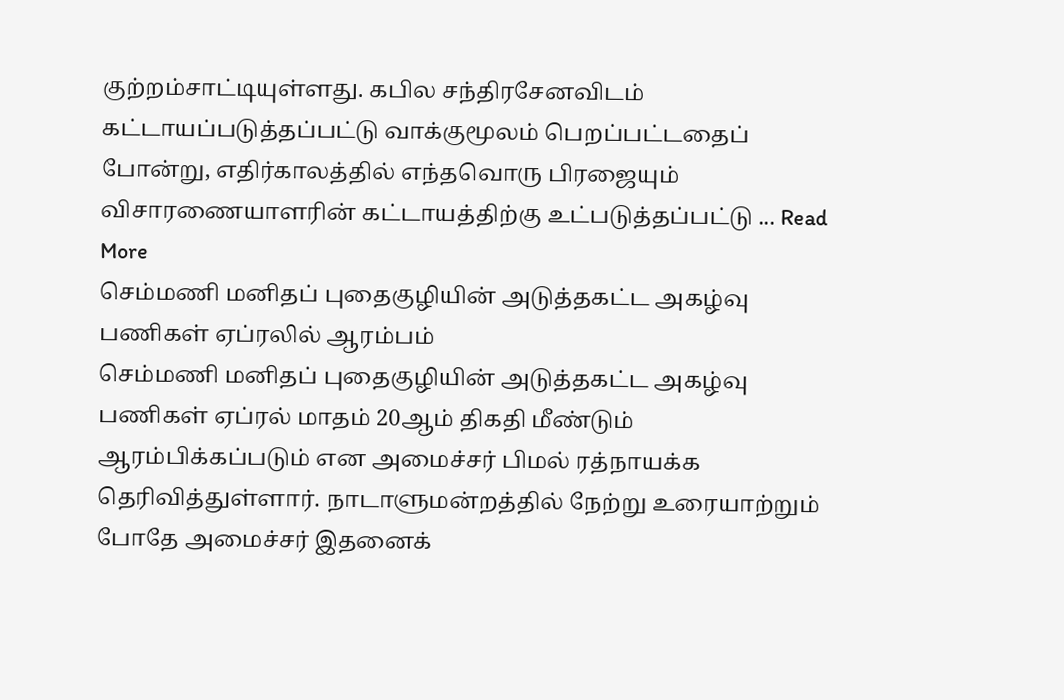குற்றம்சாட்டியுள்ளது. கபில சந்திரசேனவிடம் கட்டாயப்படுத்தப்பட்டு வாக்குமூலம் பெறப்பட்டதைப் போன்று, எதிர்காலத்தில் எந்தவொரு பிரஜையும் விசாரணையாளரின் கட்டாயத்திற்கு உட்படுத்தப்பட்டு ... Read More
செம்மணி மனிதப் புதைகுழியின் அடுத்தகட்ட அகழ்வு பணிகள் ஏப்ரலில் ஆரம்பம்
செம்மணி மனிதப் புதைகுழியின் அடுத்தகட்ட அகழ்வு பணிகள் ஏப்ரல் மாதம் 20ஆம் திகதி மீண்டும் ஆரம்பிக்கப்படும் என அமைச்சர் பிமல் ரத்நாயக்க தெரிவித்துள்ளார். நாடாளுமன்றத்தில் நேற்று உரையாற்றும் போதே அமைச்சர் இதனைக்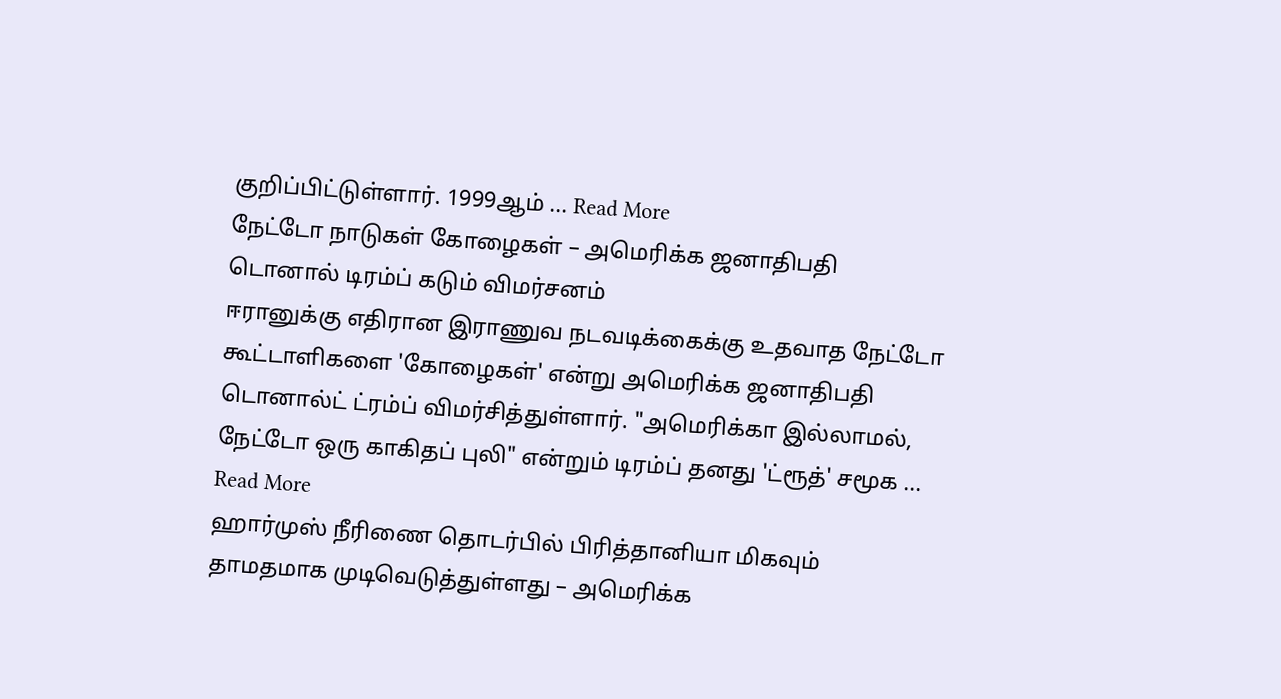குறிப்பிட்டுள்ளார். 1999ஆம் ... Read More
நேட்டோ நாடுகள் கோழைகள் – அமெரிக்க ஜனாதிபதி டொனால் டிரம்ப் கடும் விமர்சனம்
ஈரானுக்கு எதிரான இராணுவ நடவடிக்கைக்கு உதவாத நேட்டோ கூட்டாளிகளை 'கோழைகள்' என்று அமெரிக்க ஜனாதிபதி டொனால்ட் ட்ரம்ப் விமர்சித்துள்ளார். "அமெரிக்கா இல்லாமல், நேட்டோ ஒரு காகிதப் புலி" என்றும் டிரம்ப் தனது 'ட்ரூத்' சமூக ... Read More
ஹார்முஸ் நீரிணை தொடர்பில் பிரித்தானியா மிகவும் தாமதமாக முடிவெடுத்துள்ளது – அமெரிக்க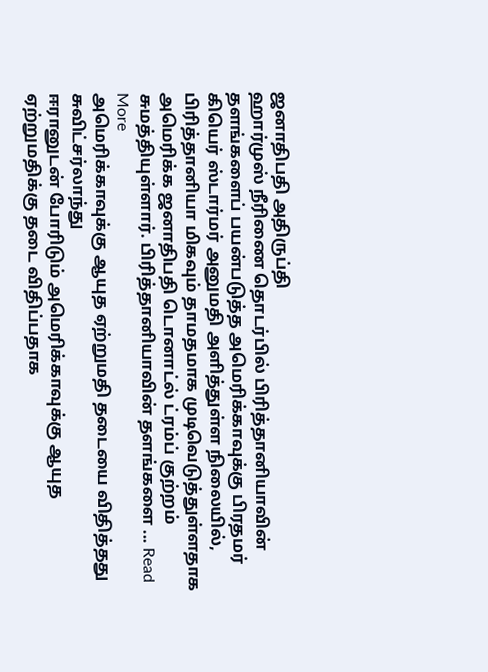ஜனாதிபதி அதிருப்தி
ஹார்முஸ் நீரிணை தொடர்பில் பிரித்தானியாவின் தளங்களைப் பயன்படுத்த அமெரிக்காவுக்கு பிரதமர் கியெர் ஸ்டார்மர் அனுமதி அளித்துள்ள நிலையில், பிரித்தானியா மிகவும் தாமதமாக முடிவெடுத்துள்ளதாக அமெரிக்க ஜனாதிபதி டொனாட்ல் ட்ரம்ப் குற்றம் சுமத்தியுள்ளார். பிரித்தானியாவின் தளங்களை ... Read More
அமெரிக்காவுக்கு ஆயுத ஏற்றுமதி தடையை விதித்தது சுவிட்சர்லாந்து
ஈரானுடன் போரிடும் அமெரிக்காவுக்கு ஆயுத ஏற்றுமதிக்கு தடை விதிப்பதாக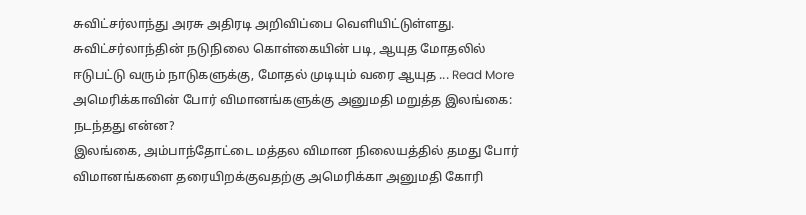சுவிட்சர்லாந்து அரசு அதிரடி அறிவிப்பை வெளியிட்டுள்ளது. சுவிட்சர்லாந்தின் நடுநிலை கொள்கையின் படி, ஆயுத மோதலில் ஈடுபட்டு வரும் நாடுகளுக்கு, மோதல் முடியும் வரை ஆயுத ... Read More
அமெரிக்காவின் போர் விமானங்களுக்கு அனுமதி மறுத்த இலங்கை: நடந்தது என்ன?
இலங்கை, அம்பாந்தோட்டை மத்தல விமான நிலையத்தில் தமது போர் விமானங்களை தரையிறக்குவதற்கு அமெரிக்கா அனுமதி கோரி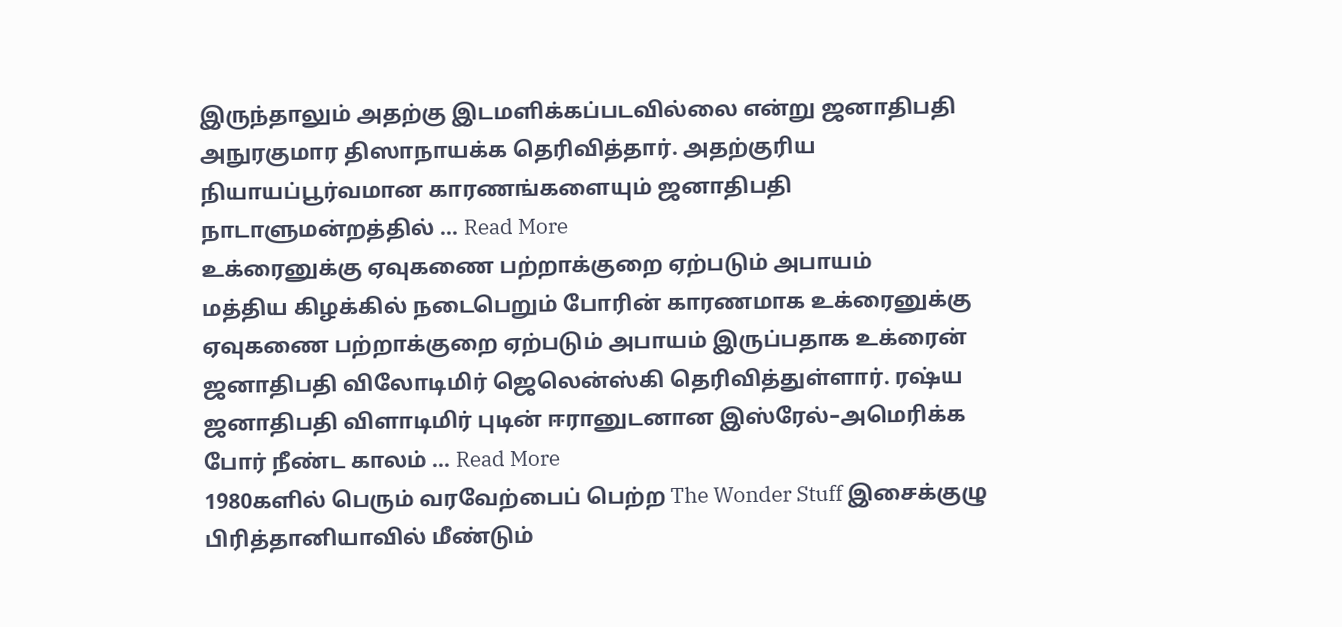இருந்தாலும் அதற்கு இடமளிக்கப்படவில்லை என்று ஜனாதிபதி அநுரகுமார திஸாநாயக்க தெரிவித்தார். அதற்குரிய நியாயப்பூர்வமான காரணங்களையும் ஜனாதிபதி நாடாளுமன்றத்தில் ... Read More
உக்ரைனுக்கு ஏவுகணை பற்றாக்குறை ஏற்படும் அபாயம்
மத்திய கிழக்கில் நடைபெறும் போரின் காரணமாக உக்ரைனுக்கு ஏவுகணை பற்றாக்குறை ஏற்படும் அபாயம் இருப்பதாக உக்ரைன் ஜனாதிபதி விலோடிமிர் ஜெலென்ஸ்கி தெரிவித்துள்ளார். ரஷ்ய ஜனாதிபதி விளாடிமிர் புடின் ஈரானுடனான இஸ்ரேல்–அமெரிக்க போர் நீண்ட காலம் ... Read More
1980களில் பெரும் வரவேற்பைப் பெற்ற The Wonder Stuff இசைக்குழு பிரித்தானியாவில் மீண்டும்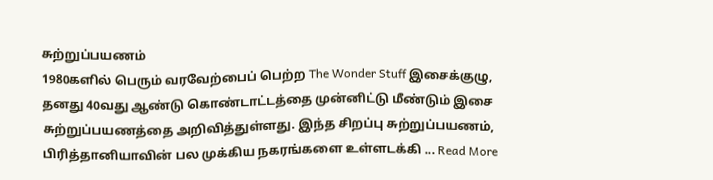சுற்றுப்பயணம்
1980களில் பெரும் வரவேற்பைப் பெற்ற The Wonder Stuff இசைக்குழு, தனது 40வது ஆண்டு கொண்டாட்டத்தை முன்னிட்டு மீண்டும் இசை சுற்றுப்பயணத்தை அறிவித்துள்ளது. இந்த சிறப்பு சுற்றுப்பயணம், பிரித்தானியாவின் பல முக்கிய நகரங்களை உள்ளடக்கி ... Read More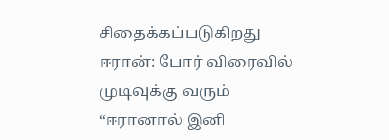சிதைக்கப்படுகிறது ஈரான்: போர் விரைவில் முடிவுக்கு வரும்
“ஈரானால் இனி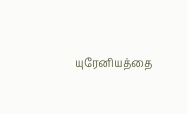யுரேனியத்தை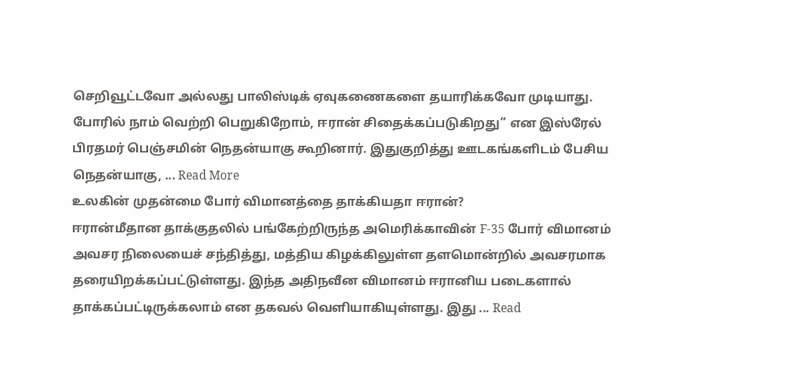செறிவூட்டவோ அல்லது பாலிஸ்டிக் ஏவுகணைகளை தயாரிக்கவோ முடியாது. போரில் நாம் வெற்றி பெறுகிறோம், ஈரான் சிதைக்கப்படுகிறது” என இஸ்ரேல் பிரதமர் பெஞ்சமின் நெதன்யாகு கூறினார். இதுகுறித்து ஊடகங்களிடம் பேசிய நெதன்யாகு, ... Read More
உலகின் முதன்மை போர் விமானத்தை தாக்கியதா ஈரான்?
ஈரான்மீதான தாக்குதலில் பங்கேற்றிருந்த அமெரிக்காவின் F-35 போர் விமானம் அவசர நிலையைச் சந்தித்து, மத்திய கிழக்கிலுள்ள தளமொன்றில் அவசரமாக தரையிறக்கப்பட்டுள்ளது. இந்த அதிநவீன விமானம் ஈரானிய படைகளால் தாக்கப்பட்டிருக்கலாம் என தகவல் வெளியாகியுள்ளது. இது ... Read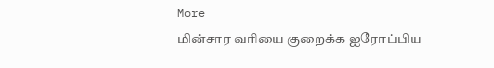More
மின்சார வரியை குறைக்க ஐரோப்பிய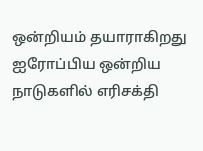ஒன்றியம் தயாராகிறது
ஐரோப்பிய ஒன்றிய நாடுகளில் எரிசக்தி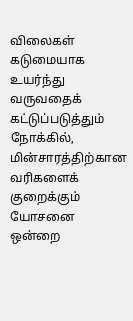விலைகள் கடுமையாக உயர்ந்து வருவதைக் கட்டுப்படுத்தும் நோக்கில், மின்சாரத்திற்கான வரிகளைக் குறைக்கும் யோசனை ஒன்றை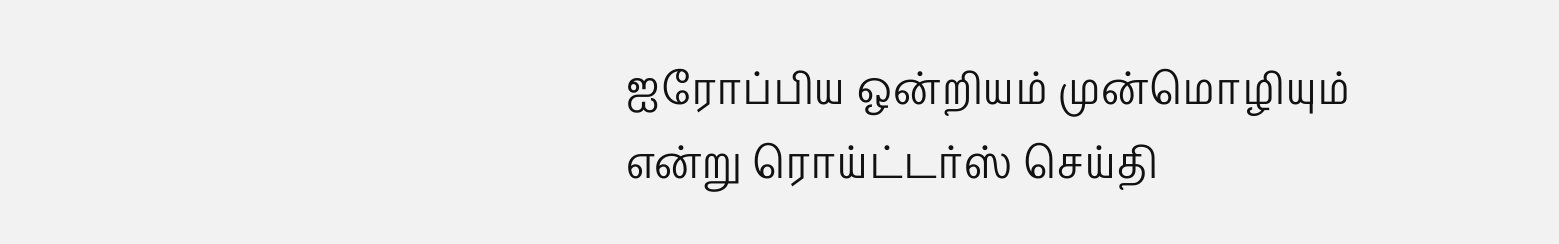ஐரோப்பிய ஒன்றியம் முன்மொழியும் என்று ரொய்ட்டர்ஸ் செய்தி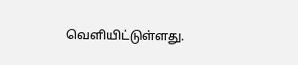வௌியிட்டுள்ளது.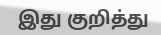இது குறித்து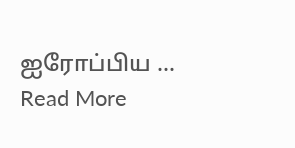ஐரோப்பிய ... Read More